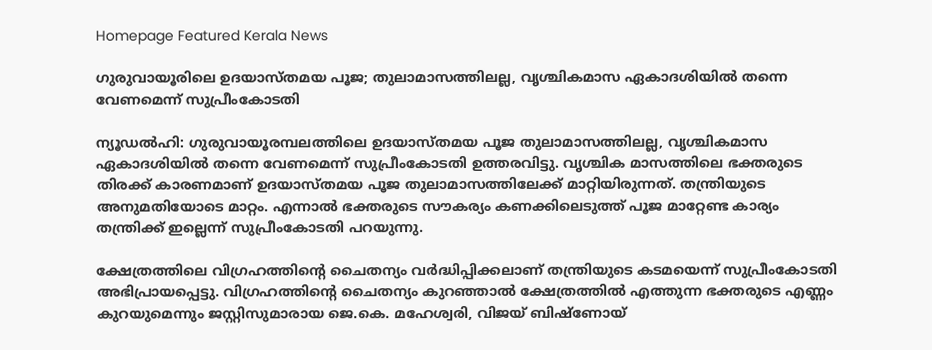Homepage Featured Kerala News

ഗുരുവായൂരിലെ ഉദയാസ്തമയ പൂജ; തുലാമാസത്തിലല്ല, വൃശ്ചികമാസ ഏകാദശിയിൽ തന്നെ വേണമെന്ന് സുപ്രീംകോടതി

ന്യൂഡല്‍ഹി: ഗുരുവായൂരമ്പലത്തിലെ ഉദയാസ്തമയ പൂജ തുലാമാസത്തിലല്ല, വൃശ്ചികമാസ ഏകാദശിയിൽ തന്നെ വേണമെന്ന് സുപ്രീംകോടതി ഉത്തരവിട്ടു. വൃശ്ചിക മാസത്തിലെ ഭക്തരുടെ തിരക്ക് കാരണമാണ് ഉദയാസ്തമയ പൂജ തുലാമാസത്തിലേക്ക് മാറ്റിയിരുന്നത്. തന്ത്രിയുടെ അനുമതിയോടെ മാറ്റം. എന്നാൽ ഭക്തരുടെ സൗകര്യം കണക്കിലെടുത്ത് പൂജ മാറ്റേണ്ട കാര്യം തന്ത്രിക്ക് ഇല്ലെന്ന് സുപ്രീംകോടതി പറയുന്നു.

ക്ഷേത്രത്തിലെ വിഗ്രഹത്തിന്റെ ചൈതന്യം വര്‍ദ്ധിപ്പിക്കലാണ് തന്ത്രിയുടെ കടമയെന്ന് സുപ്രീംകോടതി അഭിപ്രായപ്പെട്ടു. വിഗ്രഹത്തിന്റെ ചൈതന്യം കുറഞ്ഞാല്‍ ക്ഷേത്രത്തില്‍ എത്തുന്ന ഭക്തരുടെ എണ്ണം കുറയുമെന്നും ജസ്റ്റിസുമാരായ ജെ.കെ. മഹേശ്വരി, വിജയ് ബിഷ്‌ണോയ്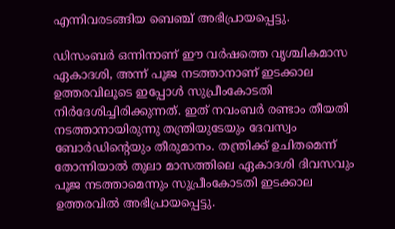എന്നിവരടങ്ങിയ ബെഞ്ച് അഭിപ്രായപ്പെട്ടു.

ഡിസംബര്‍ ഒന്നിനാണ് ഈ വര്‍ഷത്തെ വൃശ്ചികമാസ ഏകാദശി, അന്ന് പൂജ നടത്താനാണ് ഇടക്കാല ഉത്തരവിലൂടെ ഇപ്പോൾ സുപ്രീംകോടതി നിര്‍ദേശിച്ചിരിക്കുന്നത്. ഇത് നവംബര്‍ രണ്ടാം തീയതി നടത്താനായിരുന്നു തന്ത്രിയുടേയും ദേവസ്വം ബോർഡിന്റെയും തീരുമാനം. തന്ത്രിക്ക് ഉചിതമെന്ന് തോന്നിയാല്‍ തുലാ മാസത്തിലെ ഏകാദശി ദിവസവും പൂജ നടത്താമെന്നും സുപ്രീംകോടതി ഇടക്കാല ഉത്തരവില്‍ അഭിപ്രായപ്പെട്ടു.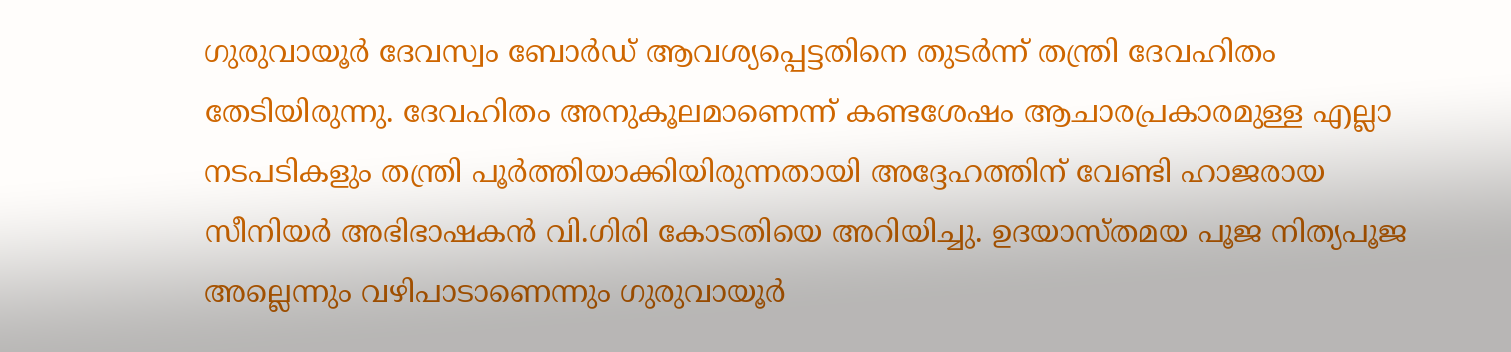ഗുരുവായൂര്‍ ദേവസ്വം ബോര്‍ഡ് ആവശ്യപ്പെട്ടതിനെ തുടര്‍ന്ന് തന്ത്രി ദേവഹിതം തേടിയിരുന്നു. ദേവഹിതം അനുകൂലമാണെന്ന് കണ്ടശേഷം ആചാരപ്രകാരമുള്ള എല്ലാ നടപടികളും തന്ത്രി പൂര്‍ത്തിയാക്കിയിരുന്നതായി അദ്ദേഹത്തിന് വേണ്ടി ഹാജരായ സീനിയര്‍ അഭിഭാഷകന്‍ വി.ഗിരി കോടതിയെ അറിയിച്ചു. ഉദയാസ്തമയ പൂജ നിത്യപൂജ അല്ലെന്നും വഴിപാടാണെന്നും ഗുരുവായൂര്‍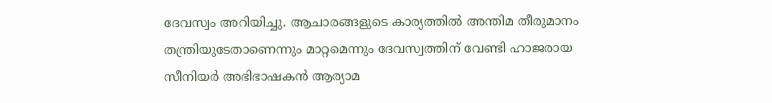ദേവസ്വം അറിയിച്ചു. ആചാരങ്ങളുടെ കാര്യത്തില്‍ അന്തിമ തീരുമാനം തന്ത്രിയുടേതാണെന്നും മാറ്റമെന്നും ദേവസ്വത്തിന് വേണ്ടി ഹാജരായ സീനിയര്‍ അഭിഭാഷകന്‍ ആര്യാമ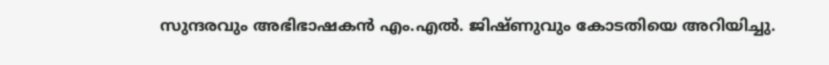സുന്ദരവും അഭിഭാഷകന്‍ എം.എല്‍. ജിഷ്ണുവും കോടതിയെ അറിയിച്ചു.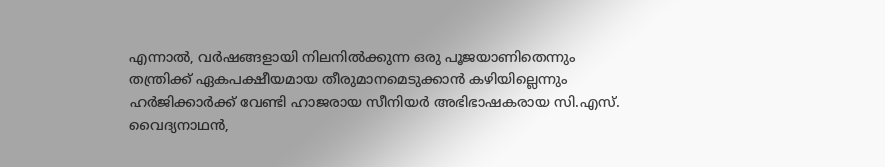എന്നാല്‍, വര്‍ഷങ്ങളായി നിലനില്‍ക്കുന്ന ഒരു പൂജയാണിതെന്നും തന്ത്രിക്ക് ഏകപക്ഷീയമായ തീരുമാനമെടുക്കാന്‍ കഴിയില്ലെന്നും ഹര്‍ജിക്കാര്‍ക്ക് വേണ്ടി ഹാജരായ സീനിയര്‍ അഭിഭാഷകരായ സി.എസ്. വൈദ്യനാഥന്‍,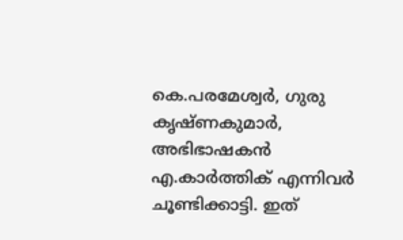കെ.പരമേശ്വര്‍, ഗുരു കൃഷ്ണകുമാര്‍, അഭിഭാഷകന്‍ എ.കാര്‍ത്തിക് എന്നിവര്‍ ചൂണ്ടിക്കാട്ടി. ഇത്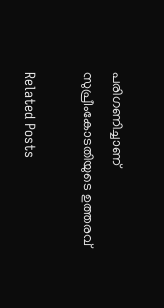പരിഗണിച്ചാണ് സുപ്രീംകോടതിയുടെ ഉത്തരവ്

Related Posts